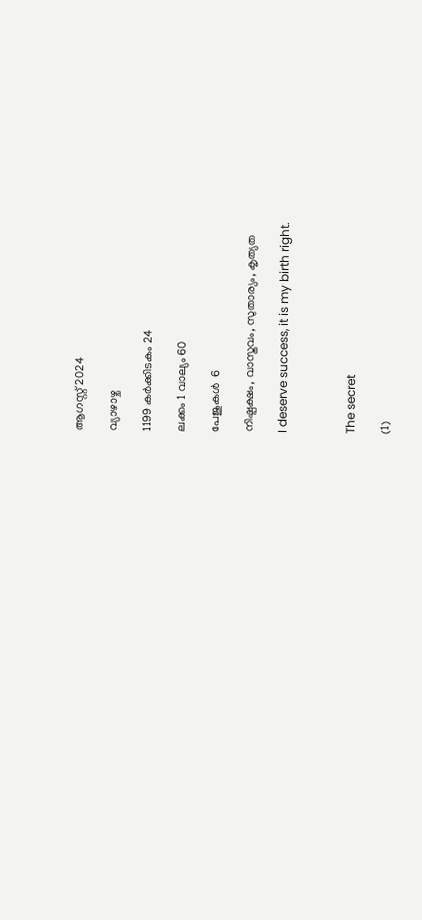ആഗസ്റ്റ് 2024

വ്യാഴാഴ്ച

1199 കർക്കിടകം 24

ലക്കം 1 വാല്യം 60

പേജുകള്‍  6

നിഷ്പക്ഷം, വാസ്തവം, സുതാര്യം, കൃത്യത

I deserve success, it is my birth right.



The secret

(1)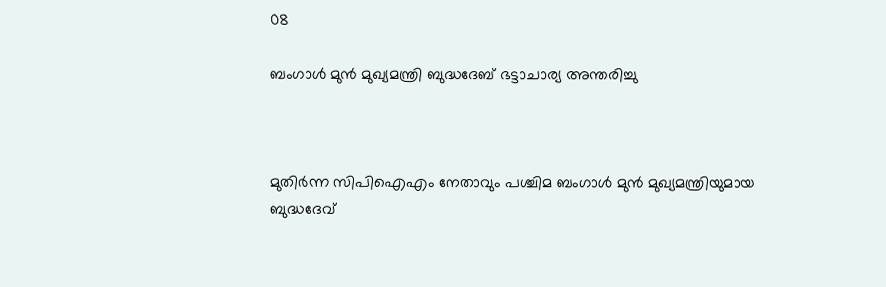08

ബംഗാൾ മുൻ മുഖ്യമന്ത്രി ബുദ്ധദേബ് ഭട്ടാചാര്യ അന്തരിച്ചു



മുതിര്‍ന്ന സിപിഐഎം നേതാവും പശ്ചിമ ബംഗാള്‍ മുന്‍ മുഖ്യമന്ത്രിയുമായ ബുദ്ധദേവ്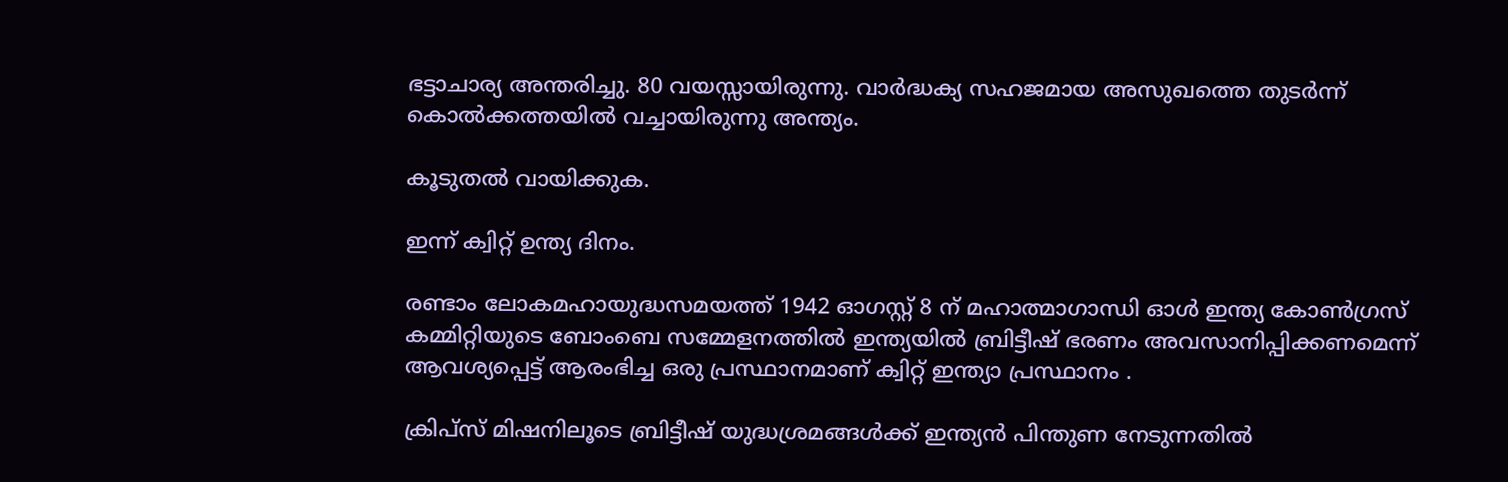ഭട്ടാചാര്യ അന്തരിച്ചു. 80 വയസ്സായിരുന്നു. വാർദ്ധക്യ സഹജമായ അസുഖത്തെ തുടർന്ന് കൊൽക്കത്തയിൽ വച്ചായിരുന്നു അന്ത്യം.

കൂടുതൽ വായിക്കുക.

ഇന്ന് ക്വിറ്റ് ഉന്ത്യ ദിനം.

രണ്ടാം ലോകമഹായുദ്ധസമയത്ത് 1942 ഓഗസ്റ്റ് 8 ന് മഹാത്മാഗാന്ധി ഓൾ ഇന്ത്യ കോൺഗ്രസ് കമ്മിറ്റിയുടെ ബോംബെ സമ്മേളനത്തിൽ ഇന്ത്യയിൽ ബ്രിട്ടീഷ് ഭരണം അവസാനിപ്പിക്കണമെന്ന് ആവശ്യപ്പെട്ട് ആരംഭിച്ച ഒരു പ്രസ്ഥാനമാണ് ക്വിറ്റ് ഇന്ത്യാ പ്രസ്ഥാനം .

ക്രിപ്‌സ് മിഷനിലൂടെ ബ്രിട്ടീഷ് യുദ്ധശ്രമങ്ങൾക്ക് ഇന്ത്യൻ പിന്തുണ നേടുന്നതിൽ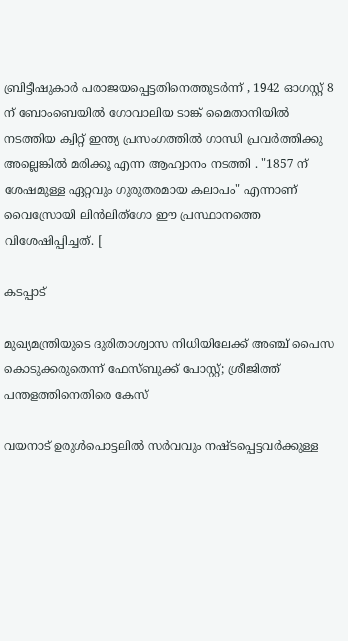ബ്രിട്ടീഷുകാർ പരാജയപ്പെട്ടതിനെത്തുടർന്ന് , 1942 ഓഗസ്റ്റ് 8 ന് ബോംബെയിൽ ഗോവാലിയ ടാങ്ക് മൈതാനിയിൽ നടത്തിയ ക്വിറ്റ് ഇന്ത്യ പ്രസംഗത്തിൽ ഗാന്ധി പ്രവർത്തിക്കു അല്ലെങ്കില്‍ മരിക്കൂ എന്ന ആഹ്വാനം നടത്തി . "1857 ന് ശേഷമുള്ള ഏറ്റവും ഗുരുതരമായ കലാപം" എന്നാണ് വൈസ്രോയി ലിൻലിത്ഗോ ഈ പ്രസ്ഥാനത്തെ വിശേഷിപ്പിച്ചത്. [

കടപ്പാട്

മുഖ്യമന്ത്രിയുടെ ദുരിതാശ്വാസ നിധിയിലേക്ക് അഞ്ച് പൈസ കൊടുക്കരുതെന്ന് ഫേസ്ബുക്ക് പോസ്റ്റ്; ശ്രീജിത്ത് പന്തളത്തിനെതിരെ കേസ്

വയനാട് ഉരുള്‍പൊട്ടലില്‍ സര്‍വവും നഷ്ടപ്പെട്ടവര്‍ക്കുള്ള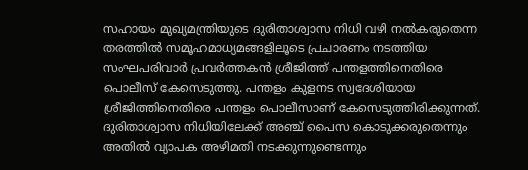സഹായം മുഖ്യമന്ത്രിയുടെ ദുരിതാശ്വാസ നിധി വഴി നല്‍കരുതെന്ന തരത്തില്‍ സമൂഹമാധ്യമങ്ങളിലൂടെ പ്രചാരണം നടത്തിയ സംഘപരിവാര്‍ പ്രവര്‍ത്തകന്‍ ശ്രീജിത്ത് പന്തളത്തിനെതിരെ പൊലീസ് കേസെടുത്തു. പന്തളം കുളനട സ്വദേശിയായ ശ്രീജിത്തിനെതിരെ പന്തളം പൊലീസാണ് കേസെടുത്തിരിക്കുന്നത്. ദുരിതാശ്വാസ നിധിയിലേക്ക് അഞ്ച് പൈസ കൊടുക്കരുതെന്നും അതില്‍ വ്യാപക അഴിമതി നടക്കുന്നുണ്ടെന്നും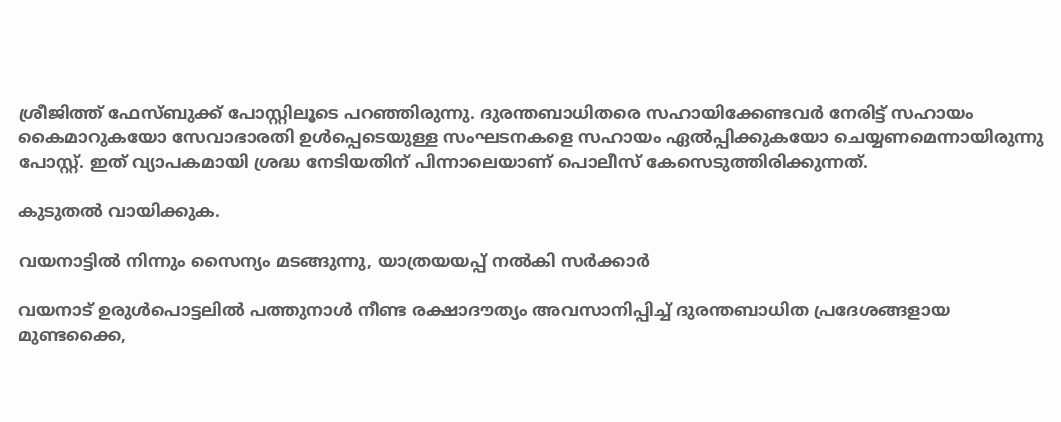ശ്രീജിത്ത് ഫേസ്ബുക്ക് പോസ്റ്റിലൂടെ പറഞ്ഞിരുന്നു. ദുരന്തബാധിതരെ സഹായിക്കേണ്ടവര്‍ നേരിട്ട് സഹായം കൈമാറുകയോ സേവാഭാരതി ഉള്‍പ്പെടെയുള്ള സംഘടനകളെ സഹായം ഏല്‍പ്പിക്കുകയോ ചെയ്യണമെന്നായിരുന്നു പോസ്റ്റ്. ഇത് വ്യാപകമായി ശ്രദ്ധ നേടിയതിന് പിന്നാലെയാണ് പൊലീസ് കേസെടുത്തിരിക്കുന്നത്.

കുടുതൽ വായിക്കുക.

വയനാട്ടിൽ നിന്നും സൈന്യം മടങ്ങുന്നു, യാത്രയയപ്പ് നൽകി സർക്കാർ

വയനാട് ഉരുൾപൊട്ടലിൽ പത്തുനാൾ നീണ്ട രക്ഷാദൗത്യം അവസാനിപ്പിച്ച് ദുരന്തബാധിത പ്രദേശങ്ങളായ മുണ്ടക്കൈ,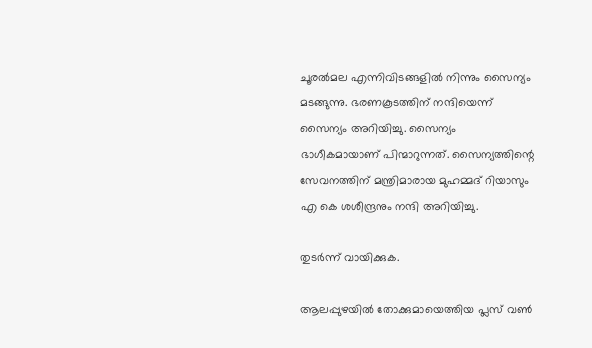ചൂരൽമല എന്നിവിടങ്ങളിൽ നിന്നും സൈന്യം മടങ്ങുന്നു. ഭരണകൂടത്തിന് നന്ദിയെന്ന് സൈന്യം അറിയിച്ചു. സൈന്യം ഭാഗീകമായാണ് പിന്മാറുന്നത്. സൈന്യത്തിന്റെ സേവനത്തിന് മന്ത്രിമാരായ മുഹമ്മദ് റിയാസും എ കെ ശശീന്ദ്രനും നന്ദി അറിയിച്ചു.

തുടർന്ന് വായിക്കുക.

ആലപ്പുഴയിൽ തോക്കുമായെത്തിയ പ്ലസ് വണ്‍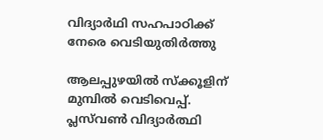വിദ്യാര്‍ഥി സഹപാഠിക്ക് നേരെ വെടിയുതിര്‍ത്തു

ആലപ്പുഴയിൽ സ്‌ക്കൂളിന് മുമ്പിൽ വെടിവെപ്പ്. പ്ലസ്‌വൺ വിദ്യാർത്ഥി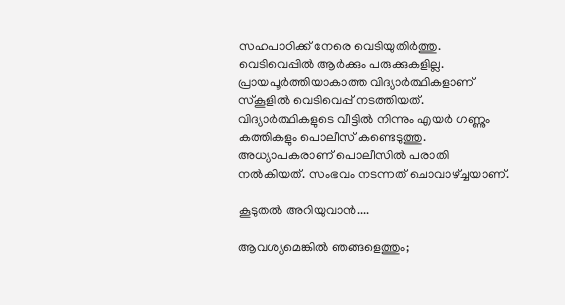സഹപാഠിക്ക് നേരെ വെടിയുതിർത്തു. വെടിവെപ്പിൽ ആർക്കും പരുക്കുകളില്ല. പ്രായപൂർത്തിയാകാത്ത വിദ്യാർത്ഥികളാണ് സ്കൂളിൽ വെടിവെപ്പ് നടത്തിയത്. വിദ്യാർത്ഥികളുടെ വീട്ടിൽ നിന്നും എയർ ഗണ്ണും കത്തികളും പൊലീസ് കണ്ടെടുത്തു. അധ്യാപകരാണ് പൊലീസിൽ പരാതി നൽകിയത്. സംഭവം നടന്നത് ചൊവാഴ്ച്ചയാണ്.

കൂടുതല്‍ അറിയുവാന്‍....

ആവശ്യമെങ്കില്‍ ഞങ്ങളെത്തും;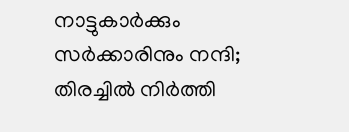നാട്ടുകാര്‍ക്കും സര്‍ക്കാരിനും നന്ദി‍‍; തിരച്ചില്‍ നിര്‍ത്തി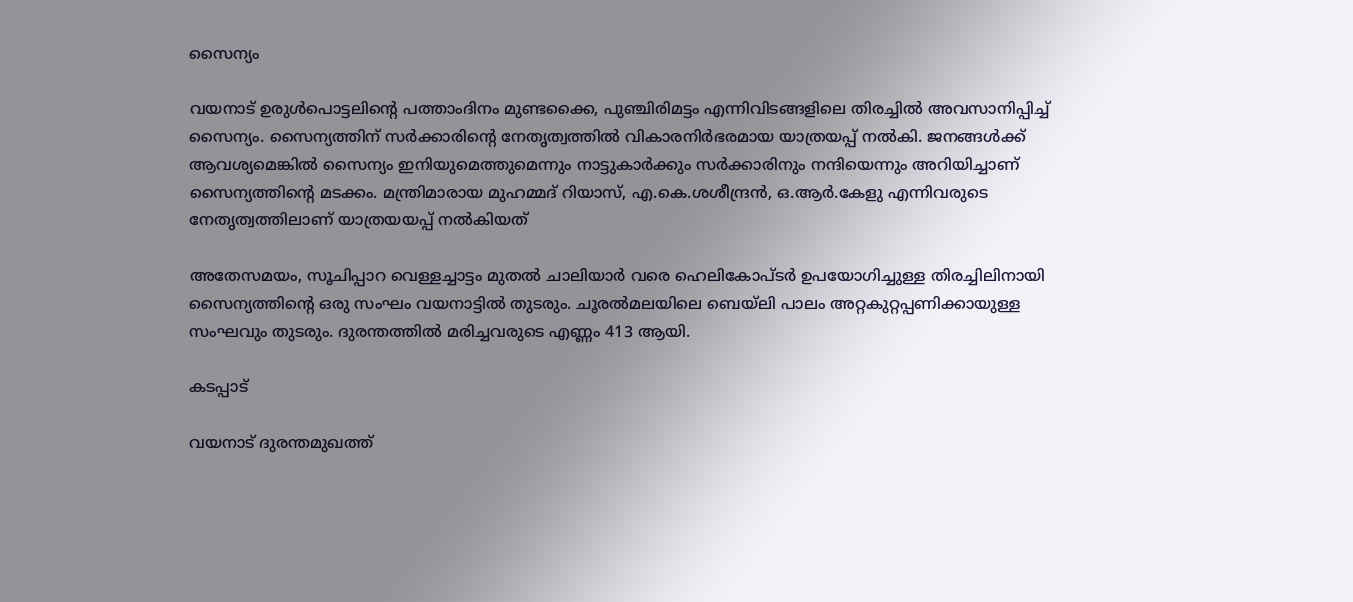സൈന്യം

വയനാട് ഉരുള്‍പൊട്ടലിന്‍റെ പത്താംദിനം മുണ്ടക്കൈ, പുഞ്ചിരിമട്ടം എന്നിവിടങ്ങളിലെ തിരച്ചില്‍ അവസാനിപ്പിച്ച് സൈന്യം. സൈന്യത്തിന് സര്‍ക്കാരിന്‍റെ നേതൃത്വത്തില്‍ വികാരനിര്‍ഭരമായ യാത്രയപ്പ് നല്‍കി. ജനങ്ങള്‍ക്ക് ആവശ്യമെങ്കില്‍ സൈന്യം ഇനിയുമെത്തുമെന്നും നാട്ടുകാര്‍ക്കും സര്‍ക്കാരിനും നന്ദിയെന്നും അറിയിച്ചാണ് സൈന്യത്തിന്‍റെ മടക്കം. മന്ത്രിമാരായ മുഹമ്മദ് റിയാസ്, എ.കെ.ശശീന്ദ്രന്‍, ഒ.ആര്‍.കേളു എന്നിവരുടെ നേതൃത്വത്തിലാണ് യാത്രയയപ്പ് നല്‍കിയത്

അതേസമയം, സൂചിപ്പാറ വെള്ളച്ചാട്ടം മുതല്‍ ചാലിയാര്‍ വരെ ഹെലികോപ്ടര്‍ ഉപയോഗിച്ചുള്ള തിരച്ചിലിനായി സൈന്യത്തിന്‍റെ ഒരു സംഘം വയനാട്ടില്‍ തുടരും. ചൂരല്‍മലയിലെ ബെയ്‌ലി പാലം അറ്റകുറ്റപ്പണിക്കായുള്ള സംഘവും തുടരും. ദുരന്തത്തിൽ മരിച്ചവരുടെ എണ്ണം 413 ആയി.

കടപ്പാട്

വയനാട് ദുരന്തമുഖത്ത്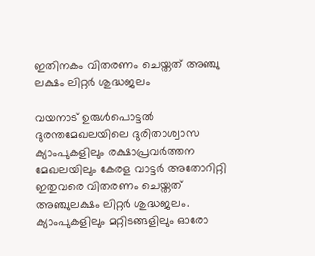ഇതിനകം വിതരണം ചെയ്തത് അഞ്ചു ലക്ഷം ലിറ്റര്‍ ശുദ്ധജലം

വയനാട് ഉരുള്‍പൊട്ടൽ ദുരന്തമേഖലയിലെ ദുരിതാശ്വാസ ക്യാംപുകളിലും രക്ഷാപ്രവര്‍ത്തന മേഖലയിലും കേരള വാട്ടർ അതോറിറ്റി ഇതുവരെ വിതരണം ചെയ്തത് അഞ്ചുലക്ഷം ലിറ്റർ ശുദ്ധജലം. ക്യാംപുകളിലും മറ്റിടങ്ങളിലും ഓരോ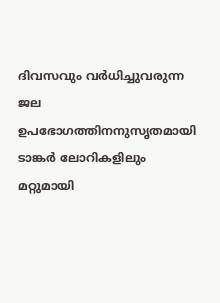ദിവസവും വര്‍ധിച്ചുവരുന്ന ജല ഉപഭോഗത്തിനനുസൃതമായി ടാങ്കര്‍ ലോറികളിലും മറ്റുമായി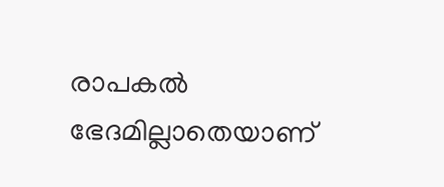രാപകല്‍ ഭേദമില്ലാതെയാണ്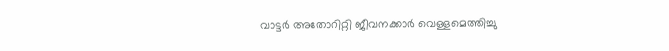വാട്ടര്‍ അതോറിറ്റി ജീവനക്കാര്‍ വെള്ളമെത്തിച്ചു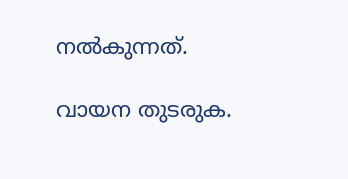നല്‍കുന്നത്.

വായന തുടരുക.